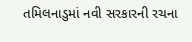તમિલનાડુમાં નવી સરકારની રચના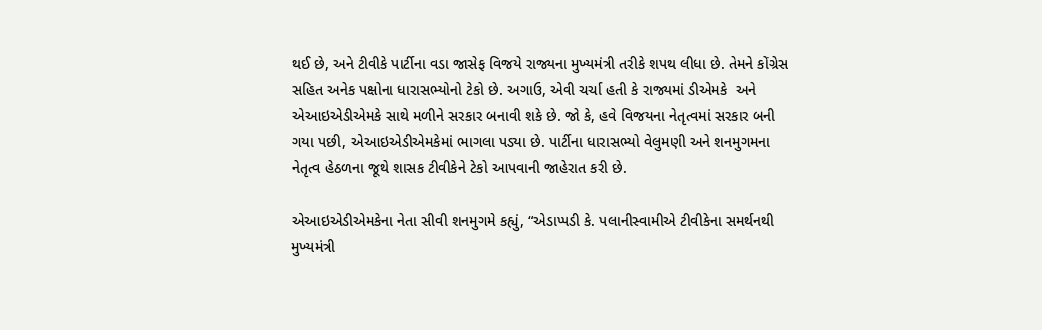થઈ છે, અને ટીવીકે પાર્ટીના વડા જાસેફ વિજયે રાજ્યના મુખ્યમંત્રી તરીકે શપથ લીધા છે. તેમને કોંગ્રેસ સહિત અનેક પક્ષોના ધારાસભ્યોનો ટેકો છે. અગાઉ, એવી ચર્ચા હતી કે રાજ્યમાં ડીએમકે  અને એઆઇએડીએમકે સાથે મળીને સરકાર બનાવી શકે છે. જો કે, હવે વિજયના નેતૃત્વમાં સરકાર બની ગયા પછી, એઆઇએડીએમકેમાં ભાગલા પડ્યા છે. પાર્ટીના ધારાસભ્યો વેલુમણી અને શનમુગમના નેતૃત્વ હેઠળના જૂથે શાસક ટીવીકેને ટેકો આપવાની જાહેરાત કરી છે.

એઆઇએડીએમકેના નેતા સીવી શનમુગમે કહ્યું, “એડાપ્પડી કે. પલાનીસ્વામીએ ટીવીકેના સમર્થનથી મુખ્યમંત્રી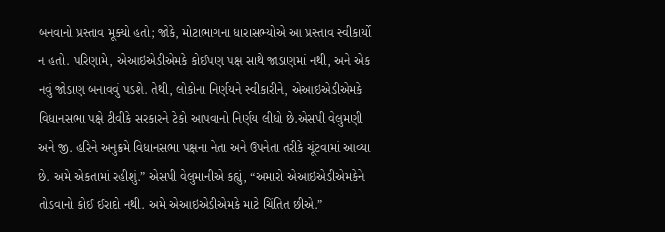બનવાનો પ્રસ્તાવ મૂક્યો હતો; જોકે, મોટાભાગના ધારાસભ્યોએ આ પ્રસ્તાવ સ્વીકાર્યો ન હતો. પરિણામે, એઆઇએડીએમકે કોઈપણ પક્ષ સાથે જાડાણમાં નથી, અને એક નવું જોડાણ બનાવવું પડશે. તેથી, લોકોના નિર્ણયને સ્વીકારીને, એઆઇએડીએમકે વિધાનસભા પક્ષે ટીવીકે સરકારને ટેકો આપવાનો નિર્ણય લીધો છે.એસપી વેલુમણી અને જી. હરિને અનુક્રમે વિધાનસભા પક્ષના નેતા અને ઉપનેતા તરીકે ચૂંટવામાં આવ્યા છે. અમે એકતામાં રહીશું.” એસપી વેલુમાનીએ કહ્યું, “અમારો એઆઇએડીએમકેને તોડવાનો કોઈ ઈરાદો નથી. અમે એઆઇએડીએમકે માટે ચિંતિત છીએ.”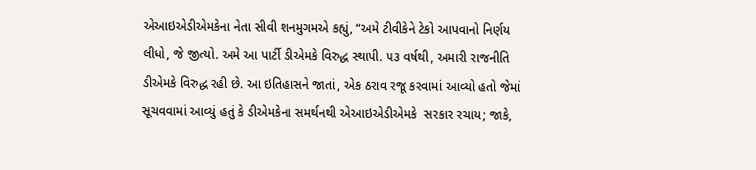એઆઇએડીએમકેના નેતા સીવી શનમુગમએ કહ્યું, “અમે ટીવીકેને ટેકો આપવાનો નિર્ણય લીધો, જે જીત્યો. અમે આ પાર્ટી ડીએમકે વિરુદ્ધ સ્થાપી. ૫૩ વર્ષથી, અમારી રાજનીતિ ડીએમકે વિરુદ્ધ રહી છે. આ ઇતિહાસને જાતાં, એક ઠરાવ રજૂ કરવામાં આવ્યો હતો જેમાં સૂચવવામાં આવ્યું હતું કે ડીએમકેના સમર્થનથી એઆઇએડીએમકે  સરકાર રચાય; જાકે,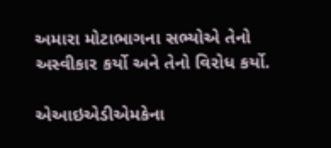અમારા મોટાભાગના સભ્યોએ તેનો અસ્વીકાર કર્યો અને તેનો વિરોધ કર્યો.

એઆઇએડીએમકેના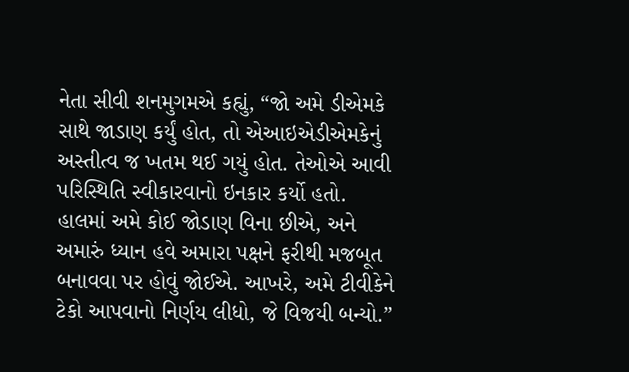નેતા સીવી શનમુગમએ કહ્યું, “જો અમે ડીએમકે  સાથે જાડાણ કર્યું હોત, તો એઆઇએડીએમકેનું અસ્તીત્વ જ ખતમ થઈ ગયું હોત. તેઓએ આવી પરિસ્થિતિ સ્વીકારવાનો ઇનકાર કર્યો હતો. હાલમાં અમે કોઈ જોડાણ વિના છીએ, અને અમારું ધ્યાન હવે અમારા પક્ષને ફરીથી મજબૂત બનાવવા પર હોવું જોઈએ. આખરે, અમે ટીવીકેને ટેકો આપવાનો નિર્ણય લીધો, જે વિજયી બન્યો.”